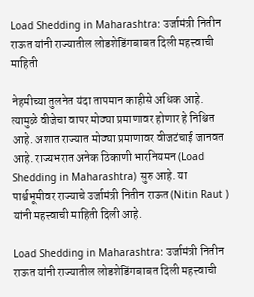Load Shedding in Maharashtra: उर्जामंत्री नितीन राऊत यांनी राज्यातील लोडशेडिंगबाबत दिली महत्त्वाची माहिती

नेहमीच्या तुलनेत यंदा तापमान काहीसे अधिक आहे. त्यामुळे वीजेचा वापर मोठ्या प्रमाणावर होणार हे निश्चित आहे. अशात राज्यात मोठ्या प्रमाणावर वीजटंचाई जानवत आहे. राज्यभरात अनेक ठिकाणी भारनियमन (Load Shedding in Maharashtra) सुरु आहे. या पार्श्वभूमीवर राज्याचे उर्जामंत्री नितीन राऊत (Nitin Raut ) यांनी महत्त्वाची माहिती दिली आहे.

Load Shedding in Maharashtra: उर्जामंत्री नितीन राऊत यांनी राज्यातील लोडशेडिंगबाबत दिली महत्त्वाची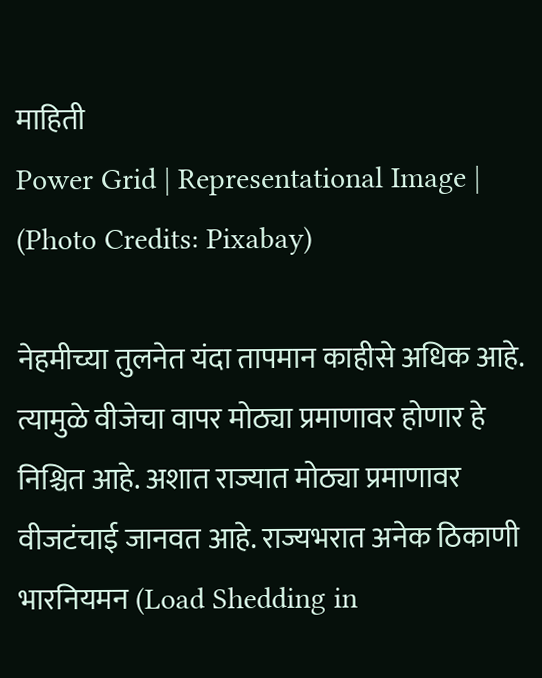माहिती
Power Grid | Representational Image | (Photo Credits: Pixabay)

नेहमीच्या तुलनेत यंदा तापमान काहीसे अधिक आहे. त्यामुळे वीजेचा वापर मोठ्या प्रमाणावर होणार हे निश्चित आहे. अशात राज्यात मोठ्या प्रमाणावर वीजटंचाई जानवत आहे. राज्यभरात अनेक ठिकाणी भारनियमन (Load Shedding in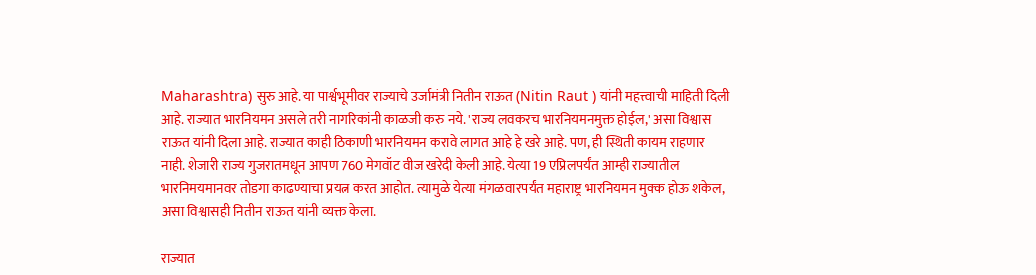Maharashtra) सुरु आहे. या पार्श्वभूमीवर राज्याचे उर्जामंत्री नितीन राऊत (Nitin Raut ) यांनी महत्त्वाची माहिती दिली आहे. राज्यात भारनियमन असले तरी नागरिकांनी काळजी करु नये. 'राज्य लवकरच भारनियमनमुक्त होईल,' असा विश्वास राऊत यांनी दिला आहे. राज्यात काही ठिकाणी भारनियमन करावे लागत आहे हे खरे आहे. पण, ही स्थिती कायम राहणार नाही. शेजारी राज्य गुजरातमधून आपण 760 मेगवॉट वीज खरेदी केली आहे. येत्या 19 एप्रिलपर्यंत आम्ही राज्यातील भारनिमयमानवर तोडगा काढण्याचा प्रयत्न करत आहोत. त्यामुळे येत्या मंगळवारपर्यंत महाराष्ट्र भारनियमन मुक्क होऊ शकेल, असा विश्वासही नितीन राऊत यांनी व्यक्त केला.

राज्यात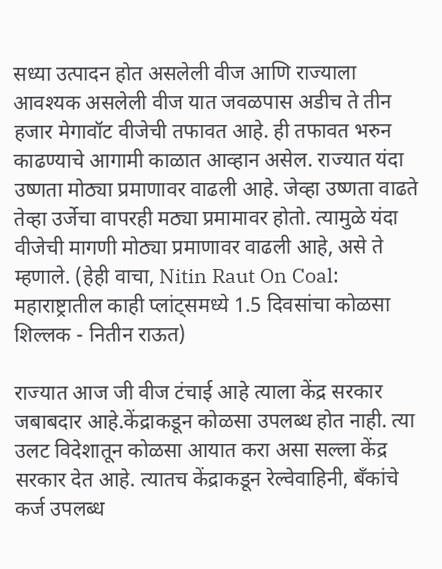सध्या उत्पादन होत असलेली वीज आणि राज्याला आवश्यक असलेली वीज यात जवळपास अडीच ते तीन हजार मेगावॉट वीजेची तफावत आहे. ही तफावत भरुन काढण्याचे आगामी काळात आव्हान असेल. राज्यात यंदा उष्णता मोठ्या प्रमाणावर वाढली आहे. जेव्हा उष्णता वाढते तेव्हा उर्जेचा वापरही मठ्या प्रमामावर होतो. त्यामुळे यंदा वीजेची मागणी मोठ्या प्रमाणावर वाढली आहे, असे ते म्हणाले. (हेही वाचा, Nitin Raut On Coal: महाराष्ट्रातील काही प्लांट्समध्ये 1.5 दिवसांचा कोळसा शिल्लक - नितीन राऊत)

राज्यात आज जी वीज टंचाई आहे त्याला केंद्र सरकार जबाबदार आहे.केंद्राकडून कोळसा उपलब्ध होत नाही. त्या उलट विदेशातून कोळसा आयात करा असा सल्ला केंद्र सरकार देत आहे. त्यातच केंद्राकडून रेल्वेवाहिनी, बँकांचे कर्ज उपलब्ध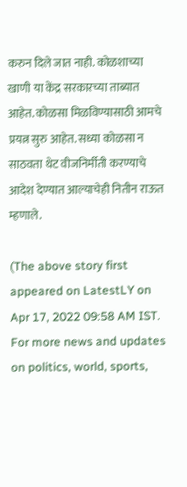करुन दिले जात नाही. कोळशाच्या खाणी या केंद्र सरकारच्या ताब्यात आहेत. कोळसा मिळविण्यासाठी आमचे प्रयत्न सुरु आहेत. सध्या कोळसा न साठवता थेट वीजनिर्मीती करण्याचे आदेश देण्यात आल्याचेही नितीन राऊत म्हणाले.

(The above story first appeared on LatestLY on Apr 17, 2022 09:58 AM IST. For more news and updates on politics, world, sports,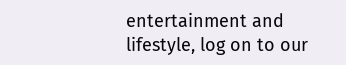entertainment and lifestyle, log on to our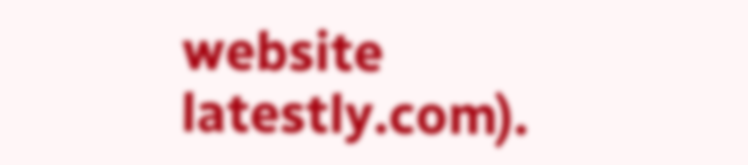website latestly.com).